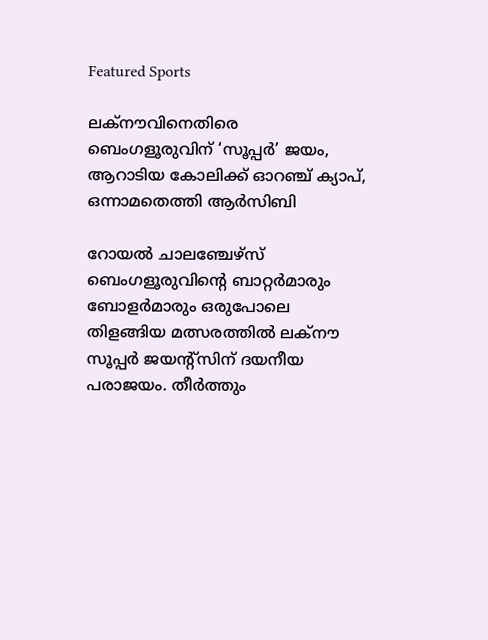Featured Sports

ലക്നൗവിനെതിരെ ബെംഗളൂരുവിന് ‘സൂപ്പർ’ ജയം, ആറാടിയ കോലിക്ക് ഓറഞ്ച് ക്യാപ്, ഒന്നാമതെത്തി ആർസിബി

റോയൽ ചാലഞ്ചേഴ്സ് ബെംഗളൂരുവിന്റെ ബാറ്റർമാരും ബോളർമാരും ഒരുപോലെ തിളങ്ങിയ മത്സരത്തിൽ ലക്നൗ സൂപ്പർ ജയന്റ്സിന് ദയനീയ പരാജയം. തീർത്തും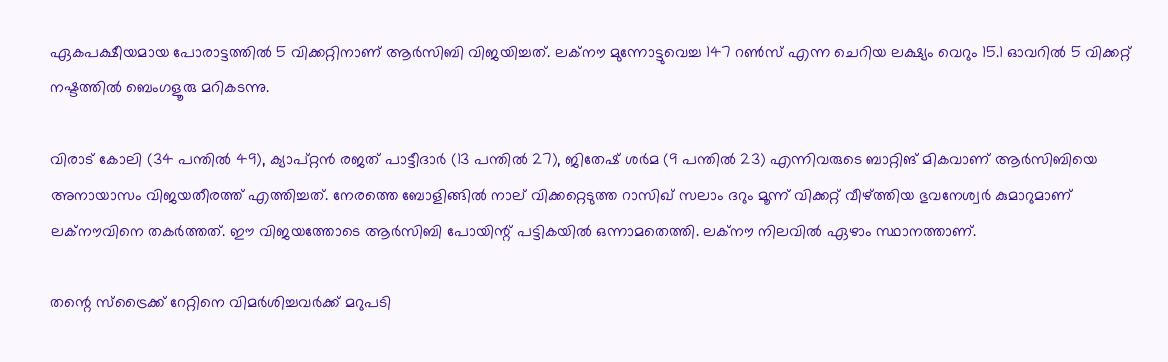ഏകപക്ഷീയമായ പോരാട്ടത്തിൽ 5 വിക്കറ്റിനാണ് ആർസിബി വിജയിച്ചത്. ലക്നൗ മുന്നോട്ടുവെച്ച 147 റൺസ് എന്ന ചെറിയ ലക്ഷ്യം വെറും 15.1 ഓവറിൽ 5 വിക്കറ്റ് നഷ്ടത്തിൽ ബെംഗളൂരു മറികടന്നു.

വിരാട് കോലി (34 പന്തിൽ 49), ക്യാപ്റ്റൻ രജത് പാട്ടീദാർ (13 പന്തിൽ 27), ജിതേഷ് ശർമ (9 പന്തിൽ 23) എന്നിവരുടെ ബാറ്റിങ് മികവാണ് ആർസിബിയെ അനായാസം വിജയതീരത്ത് എത്തിച്ചത്. നേരത്തെ ബോളിങ്ങിൽ നാല് വിക്കറ്റെടുത്ത റാസിഖ് സലാം ദറും മൂന്ന് വിക്കറ്റ് വീഴ്ത്തിയ ഭുവനേശ്വർ കുമാറുമാണ് ലക്നൗവിനെ തകർത്തത്. ഈ വിജയത്തോടെ ആർസിബി പോയിന്റ് പട്ടികയിൽ ഒന്നാമതെത്തി. ലക്നൗ നിലവിൽ ഏഴാം സ്ഥാനത്താണ്.

തന്റെ സ്ട്രൈക്ക് റേറ്റിനെ വിമർശിച്ചവർക്ക് മറുപടി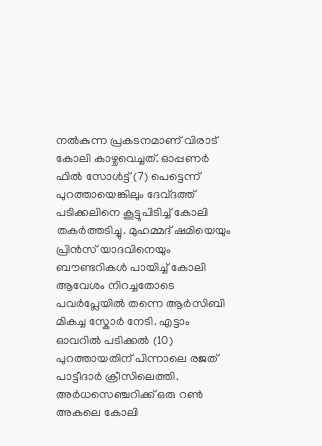നൽകുന്ന പ്രകടനമാണ് വിരാട് കോലി കാഴ്ചവെച്ചത്. ഓപ്പണർ ഫിൽ സോൾട്ട് (7) പെട്ടെന്ന് പുറത്തായെങ്കിലും ദേവ്‌ദത്ത് പടിക്കലിനെ കൂട്ടുപിടിച്ച് കോലി തകർത്തടിച്ചു. മുഹമ്മദ് ഷമിയെയും പ്രിൻസ് യാദവിനെയും ബൗണ്ടറികൾ പായിച്ച് കോലി ആവേശം നിറച്ചതോടെ പവർപ്ലേയിൽ തന്നെ ആർസിബി മികച്ച സ്കോർ നേടി. എട്ടാം ഓവറിൽ പടിക്കൽ (10) പുറത്തായതിന് പിന്നാലെ രജത് പാട്ടീദാർ ക്രീസിലെത്തി. അർധസെഞ്ചറിക്ക് ഒരു റൺ അകലെ കോലി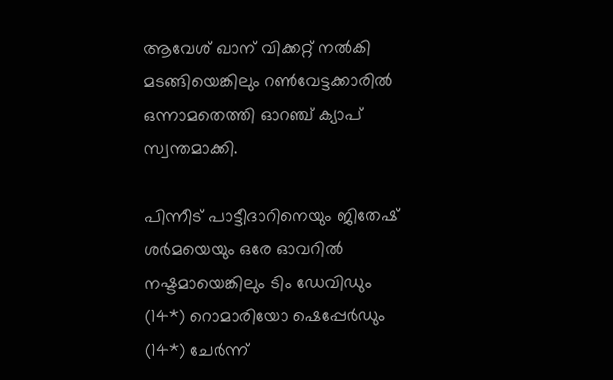ആവേശ് ഖാന് വിക്കറ്റ് നൽകി മടങ്ങിയെങ്കിലും റൺവേട്ടക്കാരിൽ ഒന്നാമതെത്തി ഓറഞ്ച് ക്യാപ് സ്വന്തമാക്കി.

പിന്നീട് പാട്ടീദാറിനെയും ജിതേഷ് ശർമയെയും ഒരേ ഓവറിൽ നഷ്ടമായെങ്കിലും ടിം ഡേവിഡും (14*) റൊമാരിയോ ഷെപ്പേർഡും (14*) ചേർന്ന്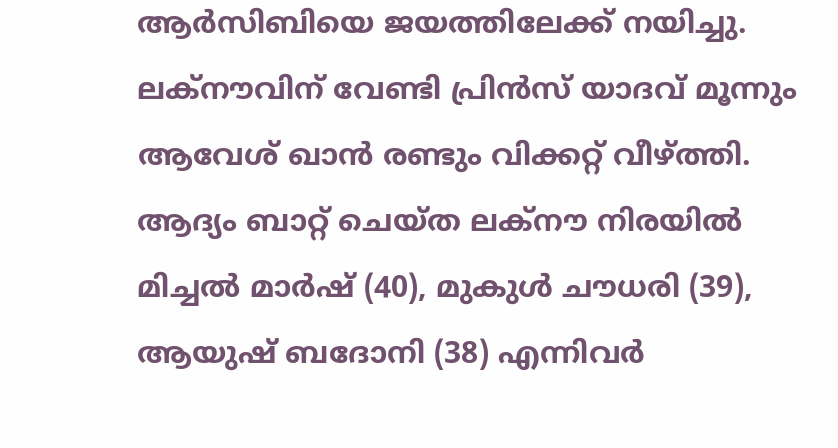ആർസിബിയെ ജയത്തിലേക്ക് നയിച്ചു. ലക്നൗവിന് വേണ്ടി പ്രിൻസ് യാദവ് മൂന്നും ആവേശ് ഖാൻ രണ്ടും വിക്കറ്റ് വീഴ്ത്തി. ആദ്യം ബാറ്റ് ചെയ്ത ലക്നൗ നിരയിൽ മിച്ചൽ മാർഷ് (40), മുകുൾ ചൗധരി (39), ആയുഷ് ബദോനി (38) എന്നിവർ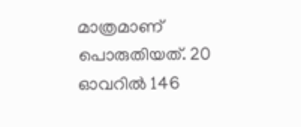മാത്രമാണ് പൊരുതിയത്. 20 ഓവറിൽ 146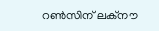റൺസിന് ലക്നൗ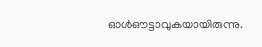ഓൾഔട്ടാവുകയായിരുന്നു.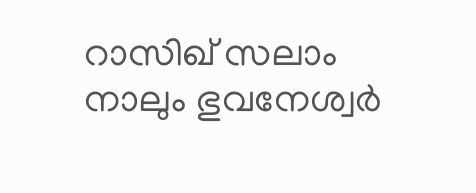റാസിഖ് സലാം നാലും ഭുവനേശ്വർ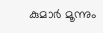കുമാർ മൂന്നും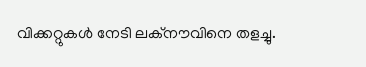വിക്കറ്റുകൾ നേടി ലക്നൗവിനെ തളച്ചു.